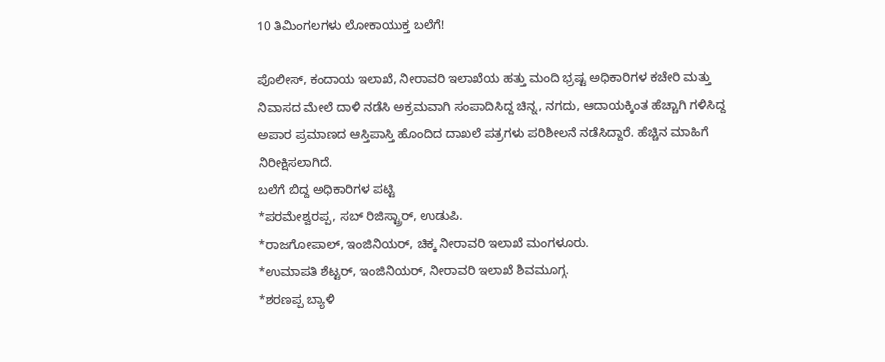10 ತಿಮಿಂಗಲಗಳು ಲೋಕಾಯುಕ್ತ ಬಲೆಗೆ!

ಪೊಲೀಸ್, ಕಂದಾಯ ಇಲಾಖೆ, ನೀರಾವರಿ ಇಲಾಖೆಯ ಹತ್ತು ಮಂದಿ ಭ್ರಷ್ಟ ಅಧಿಕಾರಿಗಳ ಕಚೇರಿ ಮತ್ತು ನಿವಾಸದ ಮೇಲೆ ದಾಳಿ ನಡೆಸಿ ಅಕ್ರಮವಾಗಿ ಸಂಪಾದಿಸಿದ್ದ ಚಿನ್ನ, ನಗದು, ಆದಾಯಕ್ಕಿಂತ ಹೆಚ್ಚಾಗಿ ಗಳಿಸಿದ್ದ ಅಪಾರ ಪ್ರಮಾಣದ ಆಸ್ತಿಪಾಸ್ತಿ ಹೊಂದಿದ ದಾಖಲೆ ಪತ್ರಗಳು ಪರಿಶೀಲನೆ ನಡೆಸಿದ್ದಾರೆ. ಹೆಚ್ಚಿನ ಮಾಹಿಗೆ ನಿರೀಕ್ಷಿಸಲಾಗಿದೆ.
ಬಲೆಗೆ ಬಿದ್ದ ಅಧಿಕಾರಿಗಳ ಪಟ್ಟಿ
*ಪರಮೇಶ್ವರಪ್ಪ, ಸಬ್ ರಿಜಿಸ್ಟ್ರಾರ್, ಉಡುಪಿ.
*ರಾಜಗೋಪಾಲ್, ಇಂಜಿನಿಯರ್, ಚಿಕ್ಕ ನೀರಾವರಿ ಇಲಾಖೆ ಮಂಗಳೂರು.
*ಉಮಾಪತಿ ಶೆಟ್ಟರ್, ಇಂಜಿನಿಯರ್, ನೀರಾವರಿ ಇಲಾಖೆ ಶಿವಮೂಗ್ಗ.
*ಶರಣಪ್ಪ ಬ್ಯಾಳಿ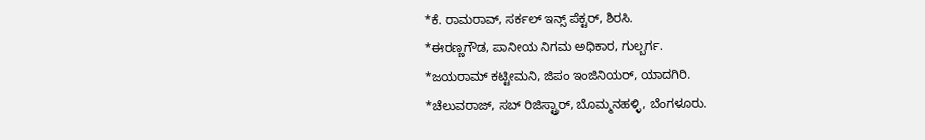*ಕೆ. ರಾಮರಾವ್, ಸರ್ಕಲ್ ಇನ್ಸ್ ಪೆಕ್ಟರ್, ಶಿರಸಿ.
*ಈರಣ್ಣಗೌಡ, ಪಾನೀಯ ನಿಗಮ ಅಧಿಕಾರ, ಗುಲ್ಬರ್ಗ.
*ಜಯರಾಮ್ ಕಟ್ಟೀಮನಿ, ಜಿಪಂ ಇಂಜಿನಿಯರ್, ಯಾದಗಿರಿ.
*ಚೆಲುವರಾಜ್, ಸಬ್ ರಿಜಿಸ್ಟ್ರಾರ್, ಬೊಮ್ಮನಹಳ್ಳಿ, ಬೆಂಗಳೂರು.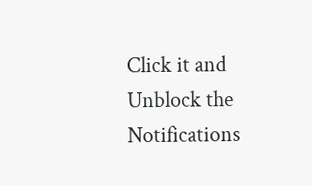Click it and Unblock the Notifications